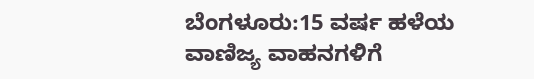ಬೆಂಗಳೂರು:15 ವರ್ಷ ಹಳೆಯ ವಾಣಿಜ್ಯ ವಾಹನಗಳಿಗೆ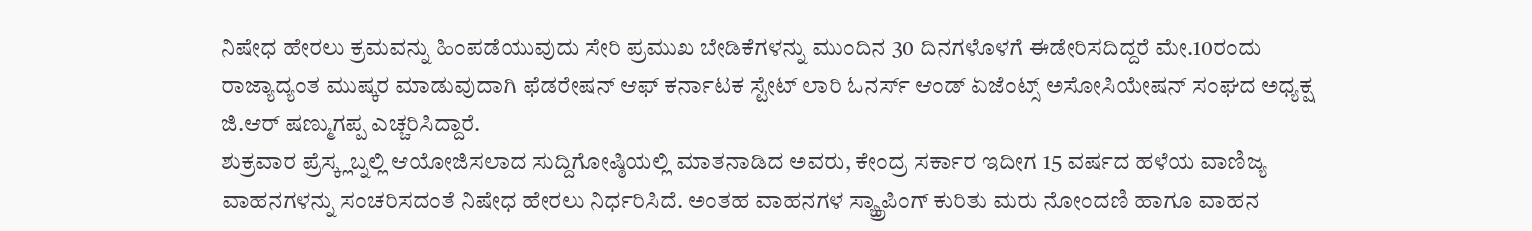ನಿಷೇಧ ಹೇರಲು ಕ್ರಮವನ್ನು ಹಿಂಪಡೆಯುವುದು ಸೇರಿ ಪ್ರಮುಖ ಬೇಡಿಕೆಗಳನ್ನು ಮುಂದಿನ 30 ದಿನಗಳೊಳಗೆ ಈಡೇರಿಸದಿದ್ದರೆ ಮೇ.10ರಂದು ರಾಜ್ಯಾದ್ಯಂತ ಮುಷ್ಕರ ಮಾಡುವುದಾಗಿ ಫೆಡರೇಷನ್ ಆಫ್ ಕರ್ನಾಟಕ ಸ್ಟೇಟ್ ಲಾರಿ ಓನರ್ಸ್ ಆಂಡ್ ಏಜೆಂಟ್ಸ್ ಅಸೋಸಿಯೇಷನ್ ಸಂಘದ ಅಧ್ಯಕ್ಷ ಜಿ.ಆರ್ ಷಣ್ಮುಗಪ್ಪ ಎಚ್ಚರಿಸಿದ್ದಾರೆ.
ಶುಕ್ರವಾರ ಪ್ರೆಸ್ಕ್ಲಬ್ನಲ್ಲಿ ಆಯೋಜಿಸಲಾದ ಸುದ್ದಿಗೋಷ್ಠಿಯಲ್ಲಿ ಮಾತನಾಡಿದ ಅವರು, ಕೇಂದ್ರ ಸರ್ಕಾರ ಇದೀಗ 15 ವರ್ಷದ ಹಳೆಯ ವಾಣಿಜ್ಯ ವಾಹನಗಳನ್ನು ಸಂಚರಿಸದಂತೆ ನಿಷೇಧ ಹೇರಲು ನಿರ್ಧರಿಸಿದೆ. ಅಂತಹ ವಾಹನಗಳ ಸ್ಯ್ಕ್ರಾಪಿಂಗ್ ಕುರಿತು ಮರು ನೋಂದಣಿ ಹಾಗೂ ವಾಹನ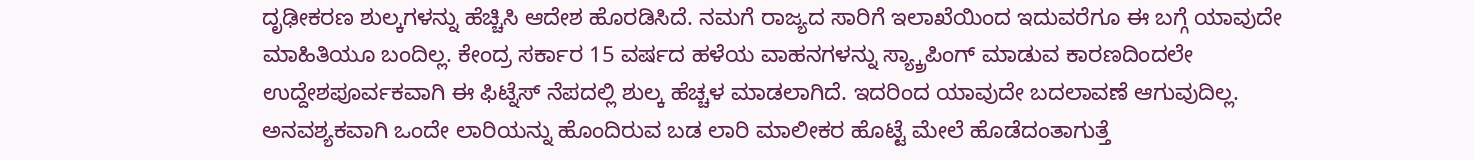ದೃಢೀಕರಣ ಶುಲ್ಕಗಳನ್ನು ಹೆಚ್ಚಿಸಿ ಆದೇಶ ಹೊರಡಿಸಿದೆ. ನಮಗೆ ರಾಜ್ಯದ ಸಾರಿಗೆ ಇಲಾಖೆಯಿಂದ ಇದುವರೆಗೂ ಈ ಬಗ್ಗೆ ಯಾವುದೇ ಮಾಹಿತಿಯೂ ಬಂದಿಲ್ಲ. ಕೇಂದ್ರ ಸರ್ಕಾರ 15 ವರ್ಷದ ಹಳೆಯ ವಾಹನಗಳನ್ನು ಸ್ಯ್ಕ್ರಾಪಿಂಗ್ ಮಾಡುವ ಕಾರಣದಿಂದಲೇ ಉದ್ದೇಶಪೂರ್ವಕವಾಗಿ ಈ ಫಿಟ್ನೆಸ್ ನೆಪದಲ್ಲಿ ಶುಲ್ಕ ಹೆಚ್ಚಳ ಮಾಡಲಾಗಿದೆ. ಇದರಿಂದ ಯಾವುದೇ ಬದಲಾವಣೆ ಆಗುವುದಿಲ್ಲ. ಅನವಶ್ಯಕವಾಗಿ ಒಂದೇ ಲಾರಿಯನ್ನು ಹೊಂದಿರುವ ಬಡ ಲಾರಿ ಮಾಲೀಕರ ಹೊಟ್ಟೆ ಮೇಲೆ ಹೊಡೆದಂತಾಗುತ್ತೆ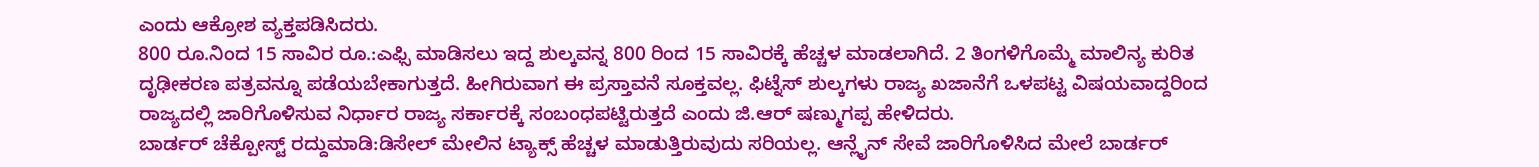ಎಂದು ಆಕ್ರೋಶ ವ್ಯಕ್ತಪಡಿಸಿದರು.
800 ರೂ.ನಿಂದ 15 ಸಾವಿರ ರೂ.:ಎಫ್ಸಿ ಮಾಡಿಸಲು ಇದ್ದ ಶುಲ್ಕವನ್ನ 800 ರಿಂದ 15 ಸಾವಿರಕ್ಕೆ ಹೆಚ್ಚಳ ಮಾಡಲಾಗಿದೆ. 2 ತಿಂಗಳಿಗೊಮ್ಮೆ ಮಾಲಿನ್ಯ ಕುರಿತ ದೃಢೀಕರಣ ಪತ್ರವನ್ನೂ ಪಡೆಯಬೇಕಾಗುತ್ತದೆ. ಹೀಗಿರುವಾಗ ಈ ಪ್ರಸ್ತಾವನೆ ಸೂಕ್ತವಲ್ಲ. ಫಿಟ್ನೆಸ್ ಶುಲ್ಕಗಳು ರಾಜ್ಯ ಖಜಾನೆಗೆ ಒಳಪಟ್ಟ ವಿಷಯವಾದ್ದರಿಂದ ರಾಜ್ಯದಲ್ಲಿ ಜಾರಿಗೊಳಿಸುವ ನಿರ್ಧಾರ ರಾಜ್ಯ ಸರ್ಕಾರಕ್ಕೆ ಸಂಬಂಧಪಟ್ಟಿರುತ್ತದೆ ಎಂದು ಜಿ.ಆರ್ ಷಣ್ಮುಗಪ್ಪ ಹೇಳಿದರು.
ಬಾರ್ಡರ್ ಚೆಕ್ಪೋಸ್ಟ್ ರದ್ದುಮಾಡಿ:ಡಿಸೇಲ್ ಮೇಲಿನ ಟ್ಯಾಕ್ಸ್ ಹೆಚ್ಚಳ ಮಾಡುತ್ತಿರುವುದು ಸರಿಯಲ್ಲ. ಆನ್ಲೈನ್ ಸೇವೆ ಜಾರಿಗೊಳಿಸಿದ ಮೇಲೆ ಬಾರ್ಡರ್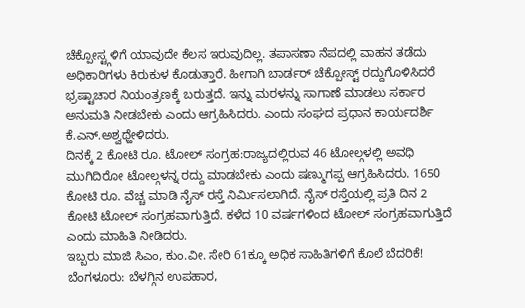ಚೆಕ್ಪೋಸ್ಟ್ಗಳಿಗೆ ಯಾವುದೇ ಕೆಲಸ ಇರುವುದಿಲ್ಲ. ತಪಾಸಣಾ ನೆಪದಲ್ಲಿ ವಾಹನ ತಡೆದು ಅಧಿಕಾರಿಗಳು ಕಿರುಕುಳ ಕೊಡುತ್ತಾರೆ. ಹೀಗಾಗಿ ಬಾರ್ಡರ್ ಚೆಕ್ಪೋಸ್ಟ್ ರದ್ದುಗೊಳಿಸಿದರೆ ಭ್ರಷ್ಟಾಚಾರ ನಿಯಂತ್ರಣಕ್ಕೆ ಬರುತ್ತದೆ. ಇನ್ನು ಮರಳನ್ನು ಸಾಗಾಣೆ ಮಾಡಲು ಸರ್ಕಾರ ಅನುಮತಿ ನೀಡಬೇಕು ಎಂದು ಆಗ್ರಹಿಸಿದರು. ಎಂದು ಸಂಘದ ಪ್ರಧಾನ ಕಾರ್ಯದರ್ಶಿ ಕೆ.ಎನ್.ಅಶ್ವಥ್ಹೇಳಿದರು.
ದಿನಕ್ಕೆ 2 ಕೋಟಿ ರೂ. ಟೋಲ್ ಸಂಗ್ರಹ:ರಾಜ್ಯದಲ್ಲಿರುವ 46 ಟೋಲ್ಗಳಲ್ಲಿ ಅವಧಿ ಮುಗಿದಿರೋ ಟೋಲ್ಗಳನ್ನ ರದ್ದು ಮಾಡಬೇಕು ಎಂದು ಷಣ್ಮುಗಪ್ಪ ಆಗ್ರಹಿಸಿದರು. 1650 ಕೋಟಿ ರೂ. ವೆಚ್ಚ ಮಾಡಿ ನೈಸ್ ರಸ್ತೆ ನಿರ್ವಿುಸಲಾಗಿದೆ. ನೈಸ್ ರಸ್ತೆಯಲ್ಲಿ ಪ್ರತಿ ದಿನ 2 ಕೋಟಿ ಟೋಲ್ ಸಂಗ್ರಹವಾಗುತ್ತಿದೆ. ಕಳೆದ 10 ವರ್ಷಗಳಿಂದ ಟೋಲ್ ಸಂಗ್ರಹವಾಗುತ್ತಿದೆ ಎಂದು ಮಾಹಿತಿ ನೀಡಿದರು.
ಇಬ್ಬರು ಮಾಜಿ ಸಿಎಂ, ಕುಂ.ವೀ. ಸೇರಿ 61ಕ್ಕೂ ಅಧಿಕ ಸಾಹಿತಿಗಳಿಗೆ ಕೊಲೆ ಬೆದರಿಕೆ!
ಬೆಂಗಳೂರು: ಬೆಳಗ್ಗಿನ ಉಪಹಾರ,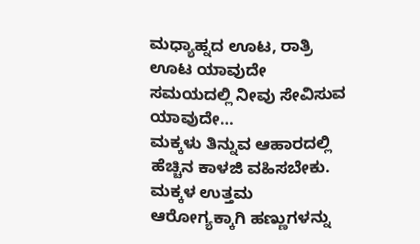ಮಧ್ಯಾಹ್ನದ ಊಟ, ರಾತ್ರಿ ಊಟ ಯಾವುದೇ ಸಮಯದಲ್ಲಿ ನೀವು ಸೇವಿಸುವ ಯಾವುದೇ…
ಮಕ್ಕಳು ತಿನ್ನುವ ಆಹಾರದಲ್ಲಿ ಹೆಚ್ಚಿನ ಕಾಳಜಿ ವಹಿಸಬೇಕು. ಮಕ್ಕಳ ಉತ್ತಮ ಆರೋಗ್ಯಕ್ಕಾಗಿ ಹಣ್ಣುಗಳನ್ನು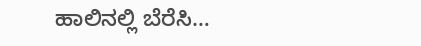ಹಾಲಿನಲ್ಲಿ ಬೆರೆಸಿ…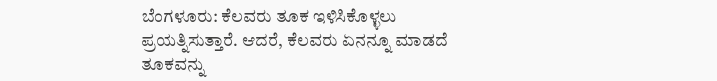ಬೆಂಗಳೂರು: ಕೆಲವರು ತೂಕ ಇಳಿಸಿಕೊಳ್ಳಲು ಪ್ರಯತ್ನಿಸುತ್ತಾರೆ. ಆದರೆ, ಕೆಲವರು ಏನನ್ನೂ ಮಾಡದೆ ತೂಕವನ್ನು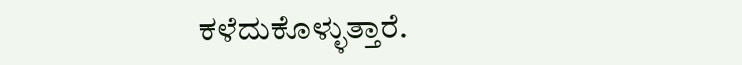ಕಳೆದುಕೊಳ್ಳುತ್ತಾರೆ.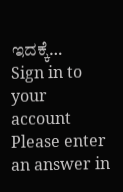ಇದಕ್ಕೆ…
Sign in to your account
Please enter an answer in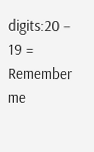digits:20 − 19 =
Remember me